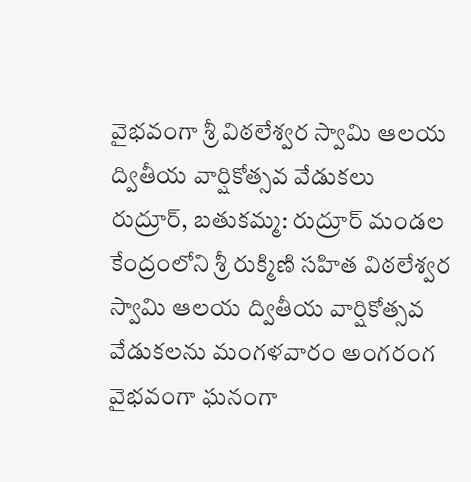వైభవంగా శ్రీ విఠలేశ్వర స్వామి ఆలయ ద్వితీయ వార్షికోత్సవ వేడుకలు
రుద్రూర్, బతుకమ్మ: రుద్రూర్ మండల కేంద్రంలోని శ్రీ రుక్మిణి సహిత విఠలేశ్వర స్వామి ఆలయ ద్వితీయ వార్షికోత్సవ వేడుకలను మంగళవారం అంగరంగ వైభవంగా ఘనంగా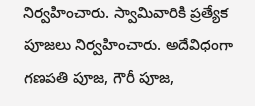నిర్వహించారు. స్వామివారికి ప్రత్యేక పూజలు నిర్వహించారు. అదేవిధంగా గణపతి పూజ, గౌరీ పూజ,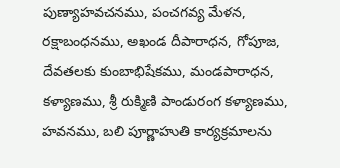పుణ్యాహవచనము, పంచగవ్య మేళన, రక్షాబంధనము, అఖండ దీపారాధన, గోపూజ, దేవతలకు కుంబాభిషేకము, మండపారాధన, కళ్యాణము, శ్రీ రుక్మిణి పాండురంగ కళ్యాణము, హవనము, బలి పూర్ణాహుతి కార్యక్రమాలను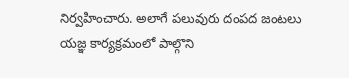నిర్వహించారు. అలాగే పలువురు దంపద జంటలు యజ్ఞ కార్యక్రమంలో పాల్గొని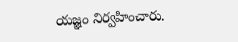యజ్ఞం నిర్వహించారు.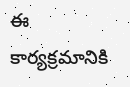ఈ కార్యక్రమానికి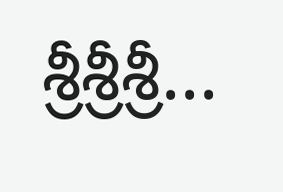శ్రీశ్రీశ్రీ...